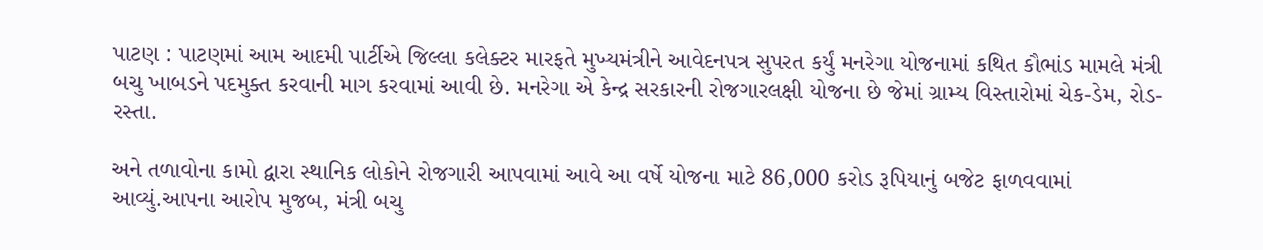પાટણ : પાટણમાં આમ આદમી પાર્ટીએ જિલ્લા કલેક્ટર મારફતે મુખ્યમંત્રીને આવેદનપત્ર સુપરત કર્યું મનરેગા યોજનામાં કથિત કૌભાંડ મામલે મંત્રી બચુ ખાબડને પદમુક્ત કરવાની માગ કરવામાં આવી છે. મનરેગા એ કેન્દ્ર સરકારની રોજગારલક્ષી યોજના છે જેમાં ગ્રામ્ય વિસ્તારોમાં ચેક-ડેમ, રોડ-રસ્તા.

અને તળાવોના કામો દ્વારા સ્થાનિક લોકોને રોજગારી આપવામાં આવે આ વર્ષે યોજના માટે 86,000 કરોડ રૂપિયાનું બજેટ ફાળવવામાં આવ્યું.આપના આરોપ મુજબ, મંત્રી બચુ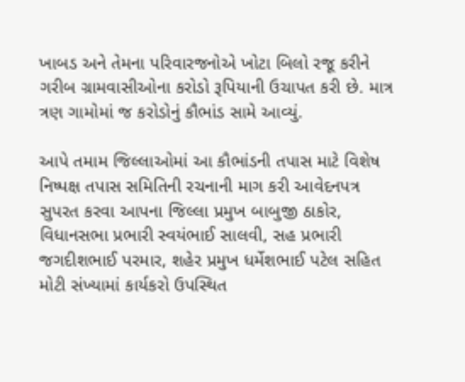ખાબડ અને તેમના પરિવારજનોએ ખોટા બિલો રજૂ કરીને ગરીબ ગ્રામવાસીઓના કરોડો રૂપિયાની ઉચાપત કરી છે. માત્ર ત્રણ ગામોમાં જ કરોડોનું કૌભાંડ સામે આવ્યું.

આપે તમામ જિલ્લાઓમાં આ કૌભાંડની તપાસ માટે વિશેષ નિષ્પક્ષ તપાસ સમિતિની રચનાની માગ કરી આવેદનપત્ર સુપરત કરવા આપના જિલ્લા પ્રમુખ બાબુજી ઠાકોર, વિધાનસભા પ્રભારી સ્વયંભાઈ સાલવી, સહ પ્રભારી જગદીશભાઈ પરમાર, શહેર પ્રમુખ ધર્મેશભાઈ પટેલ સહિત મોટી સંખ્યામાં કાર્યકરો ઉપસ્થિત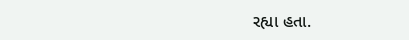રહ્યા હતા.